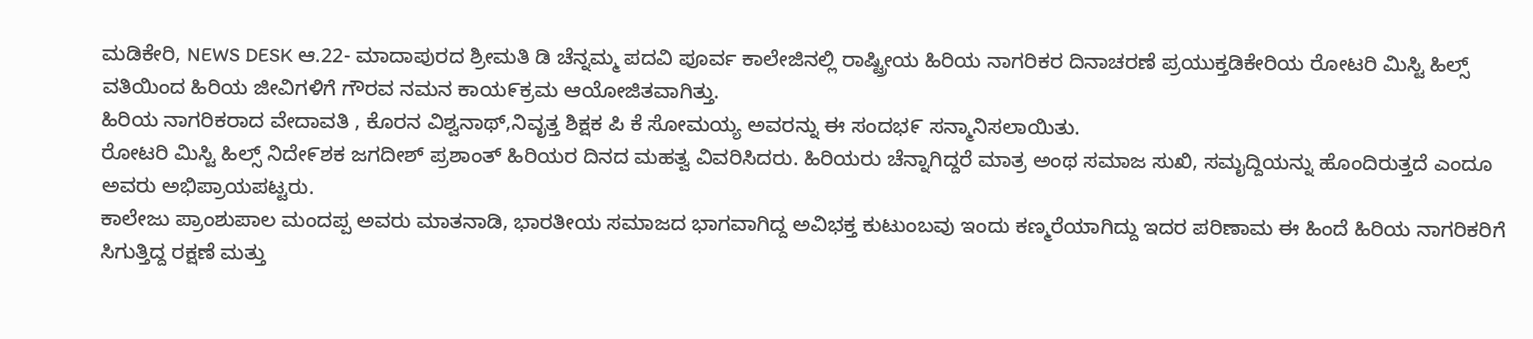ಮಡಿಕೇರಿ, NEWS DESK ಆ.22- ಮಾದಾಪುರದ ಶ್ರೀಮತಿ ಡಿ ಚೆನ್ನಮ್ಮ ಪದವಿ ಪೂರ್ವ ಕಾಲೇಜಿನಲ್ಲಿ ರಾಷ್ಟ್ರೀಯ ಹಿರಿಯ ನಾಗರಿಕರ ದಿನಾಚರಣೆ ಪ್ರಯುಕ್ತಡಿಕೇರಿಯ ರೋಟರಿ ಮಿಸ್ಟಿ ಹಿಲ್ಸ್ ವತಿಯಿಂದ ಹಿರಿಯ ಜೀವಿಗಳಿಗೆ ಗೌರವ ನಮನ ಕಾಯ೯ಕ್ರಮ ಆಯೋಜಿತವಾಗಿತ್ತು.
ಹಿರಿಯ ನಾಗರಿಕರಾದ ವೇದಾವತಿ , ಕೊರನ ವಿಶ್ವನಾಥ್,ನಿವೃತ್ತ ಶಿಕ್ಷಕ ಪಿ ಕೆ ಸೋಮಯ್ಯ ಅವರನ್ನು ಈ ಸಂದಭ೯ ಸನ್ಮಾನಿಸಲಾಯಿತು.
ರೋಟರಿ ಮಿಸ್ಟಿ ಹಿಲ್ಸ್ ನಿದೇ೯ಶಕ ಜಗದೀಶ್ ಪ್ರಶಾಂತ್ ಹಿರಿಯರ ದಿನದ ಮಹತ್ವ ವಿವರಿಸಿದರು. ಹಿರಿಯರು ಚೆನ್ನಾಗಿದ್ದರೆ ಮಾತ್ರ ಅಂಥ ಸಮಾಜ ಸುಖಿ, ಸಮೖದ್ದಿಯನ್ನು ಹೊಂದಿರುತ್ತದೆ ಎಂದೂ ಅವರು ಅಭಿಪ್ರಾಯಪಟ್ಟರು.
ಕಾಲೇಜು ಪ್ರಾಂಶುಪಾಲ ಮಂದಪ್ಪ ಅವರು ಮಾತನಾಡಿ, ಭಾರತೀಯ ಸಮಾಜದ ಭಾಗವಾಗಿದ್ದ ಅವಿಭಕ್ತ ಕುಟುಂಬವು ಇಂದು ಕಣ್ಮರೆಯಾಗಿದ್ದು ಇದರ ಪರಿಣಾಮ ಈ ಹಿಂದೆ ಹಿರಿಯ ನಾಗರಿಕರಿಗೆ ಸಿಗುತ್ತಿದ್ದ ರಕ್ಷಣೆ ಮತ್ತು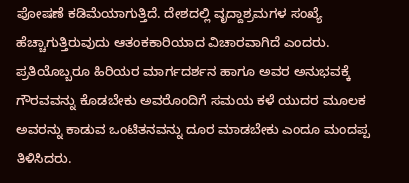ಪೋಷಣೆ ಕಡಿಮೆಯಾಗುತ್ತಿದೆ. ದೇಶದಲ್ಲಿ ವೃದ್ದಾಶ್ರಮಗಳ ಸಂಖ್ಯೆ ಹೆಚ್ಚಾಗುತ್ತಿರುವುದು ಆತಂಕಕಾರಿಯಾದ ವಿಚಾರವಾಗಿದೆ ಎಂದರು. ಪ್ರತಿಯೊಬ್ಬರೂ ಹಿರಿಯರ ಮಾರ್ಗದರ್ಶನ ಹಾಗೂ ಅವರ ಅನುಭವಕ್ಕೆ ಗೌರವವನ್ನು ಕೊಡಬೇಕು ಅವರೊಂದಿಗೆ ಸಮಯ ಕಳೆ ಯುದರ ಮೂಲಕ ಅವರನ್ನು ಕಾಡುವ ಒಂಟಿತನವನ್ನು ದೂರ ಮಾಡಬೇಕು ಎಂದೂ ಮಂದಪ್ಪ ತಿಳಿಸಿದರು.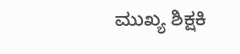ಮುಖ್ಯ ಶಿಕ್ಷಕಿ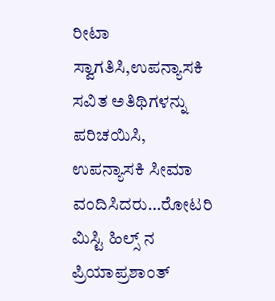ರೀಟಾ ಸ್ವಾಗತಿಸಿ,ಉಪನ್ಯಾಸಕಿ ಸವಿತ ಅತಿಥಿಗಳನ್ನು ಪರಿಚಯಿಸಿ, ಉಪನ್ಯಾಸಕಿ ಸೀಮಾ ವಂದಿಸಿದರು…ರೋಟರಿ ಮಿಸ್ಟಿ ಹಿಲ್ಸ್ ನ ಪ್ರಿಯಾಪ್ರಶಾಂತ್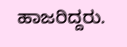ಹಾಜರಿದ್ದರು.